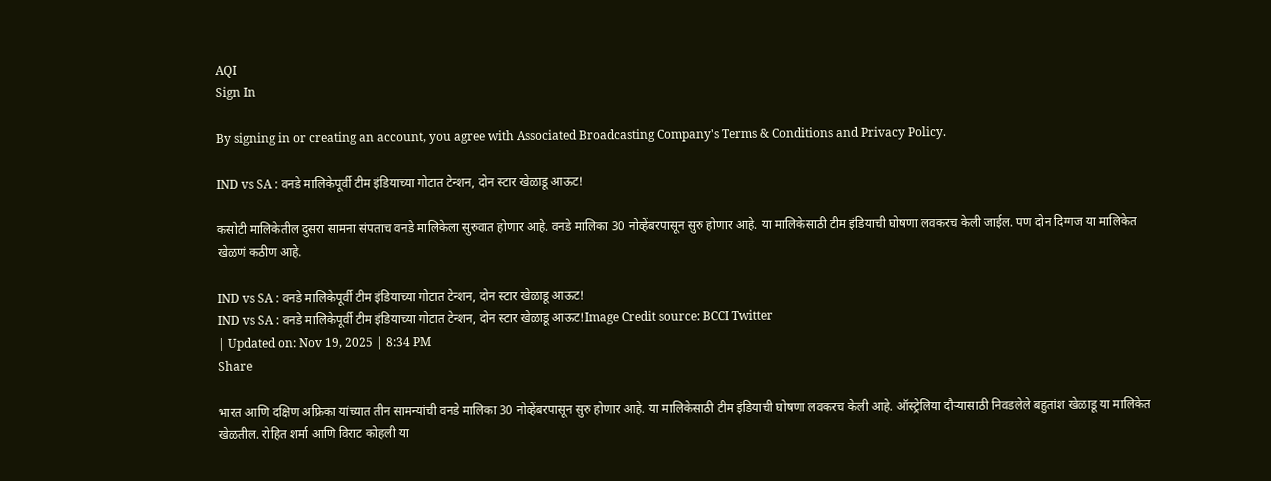AQI
Sign In

By signing in or creating an account, you agree with Associated Broadcasting Company's Terms & Conditions and Privacy Policy.

IND vs SA : वनडे मालिकेपूर्वी टीम इंडियाच्या गोटात टेन्शन, दोन स्टार खेळाडू आऊट!

कसोटी मालिकेतील दुसरा सामना संपताच वनडे मालिकेला सुरुवात होणार आहे. वनडे मालिका 30 नोव्हेंबरपासून सुरु होणार आहे. या मालिकेसाठी टीम इंडियाची घोषणा लवकरच केली जाईल. पण दोन दिग्गज या मालिकेत खेळणं कठीण आहे.

IND vs SA : वनडे मालिकेपूर्वी टीम इंडियाच्या गोटात टेन्शन, दोन स्टार खेळाडू आऊट!
IND vs SA : वनडे मालिकेपूर्वी टीम इंडियाच्या गोटात टेन्शन, दोन स्टार खेळाडू आऊट!Image Credit source: BCCI Twitter
| Updated on: Nov 19, 2025 | 8:34 PM
Share

भारत आणि दक्षिण अफ्रिका यांच्यात तीन सामन्यांची वनडे मालिका 30 नोव्हेंबरपासून सुरु होणार आहे. या मालिकेसाठी टीम इंडियाची घोषणा लवकरच केली आहे. ऑस्ट्रेलिया दौऱ्यासाठी निवडलेले बहुतांश खेळाडू या मालिकेत खेळतील. रोहित शर्मा आणि विराट कोहली या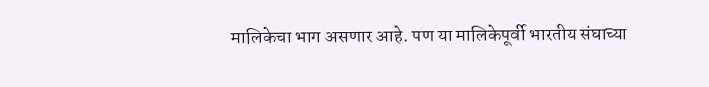मालिकेचा भाग असणार आहे. पण या मालिकेपूर्वी भारतीय संघाच्या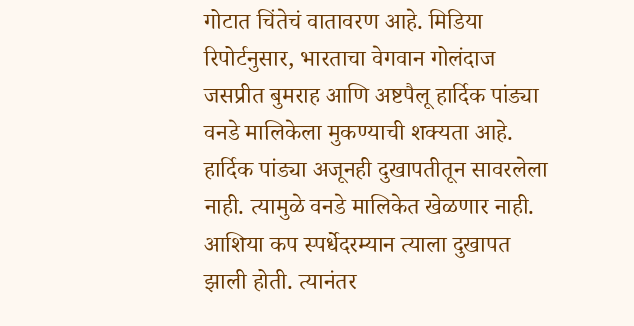गोटात चिंतेचं वातावरण आहे. मिडिया रिपोर्टनुसार, भारताचा वेगवान गोलंदाज जसप्रीत बुमराह आणि अष्टपैलू हार्दिक पांड्या वनडे मालिकेला मुकण्याची शक्यता आहे. हार्दिक पांड्या अजूनही दुखापतीतून सावरलेला नाही. त्यामुळे वनडे मालिकेत खेळणार नाही. आशिया कप स्पर्धेदरम्यान त्याला दुखापत झाली होती. त्यानंतर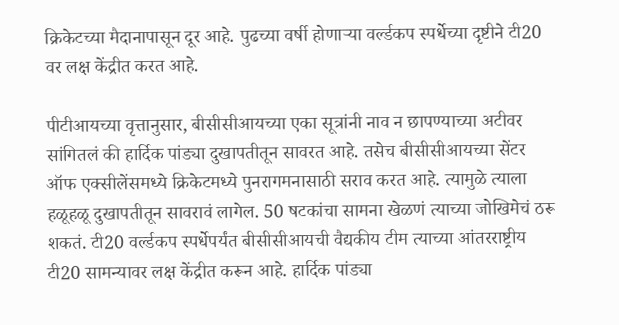क्रिकेटच्या मैदानापासून दूर आहे. पुढच्या वर्षी होणाऱ्या वर्ल्डकप स्पर्धेच्या दृष्टीने टी20 वर लक्ष केंद्रीत करत आहे.

पीटीआयच्या वृत्तानुसार, बीसीसीआयच्या एका सूत्रांनी नाव न छापण्याच्या अटीवर सांगितलं की हार्दिक पांड्या दुखापतीतून सावरत आहे. तसेच बीसीसीआयच्या सेंटर ऑफ एक्सीलेंसमध्ये क्रिकेटमध्ये पुनरागमनासाठी सराव करत आहे. त्यामुळे त्याला हळूहळू दुखापतीतून सावरावं लागेल. 50 षटकांचा सामना खेळणं त्याच्या जोखिमेचं ठरू शकतं. टी20 वर्ल्डकप स्पर्धेपर्यंत बीसीसीआयची वैद्यकीय टीम त्याच्या आंतरराष्ट्रीय टी20 सामन्यावर लक्ष केंद्रीत करून आहे. हार्दिक पांड्या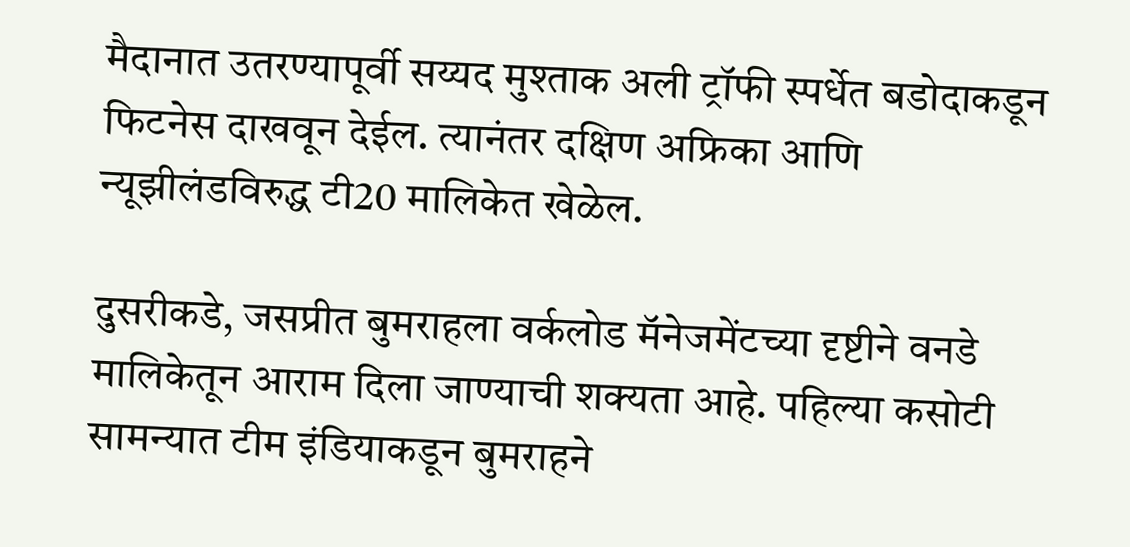मैदानात उतरण्यापूर्वी सय्यद मुश्ताक अली ट्रॉफी स्पर्धेत बडोदाकडून फिटनेस दाखवून देईल. त्यानंतर दक्षिण अफ्रिका आणि न्यूझीलंडविरुद्ध टी20 मालिकेत खेळेल.

दुसरीकडे, जसप्रीत बुमराहला वर्कलोड मॅनेजमेंटच्या दृष्टीने वनडे मालिकेतून आराम दिला जाण्याची शक्यता आहे. पहिल्या कसोटी सामन्यात टीम इंडियाकडून बुमराहने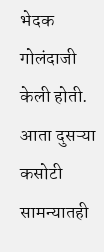भेदक गोलंदाजी केली होती. आता दुसऱ्या कसोटी सामन्यातही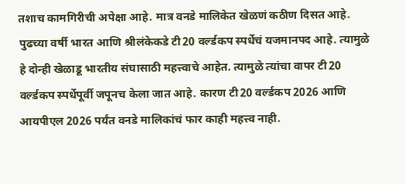तशाच कामगिरीची अपेक्षा आहे. मात्र वनडे मालिकेत खेळणं कठीण दिसत आहे. पुढच्या वर्षी भारत आणि श्रीलंकेकडे टी20 वर्ल्डकप स्पर्धेचं यजमानपद आहे. त्यामुळे हे दोन्ही खेळाडू भारतीय संघासाठी महत्त्वाचे आहेत. त्यामुळे त्यांचा वापर टी20 वर्ल्डकप स्पर्धेपूर्वी जपूनच केला जात आहे. कारण टी20 वर्ल्डकप 2026 आणि आयपीएल 2026 पर्यंत वनडे मालिकांचं फार काही महत्त्व नाही.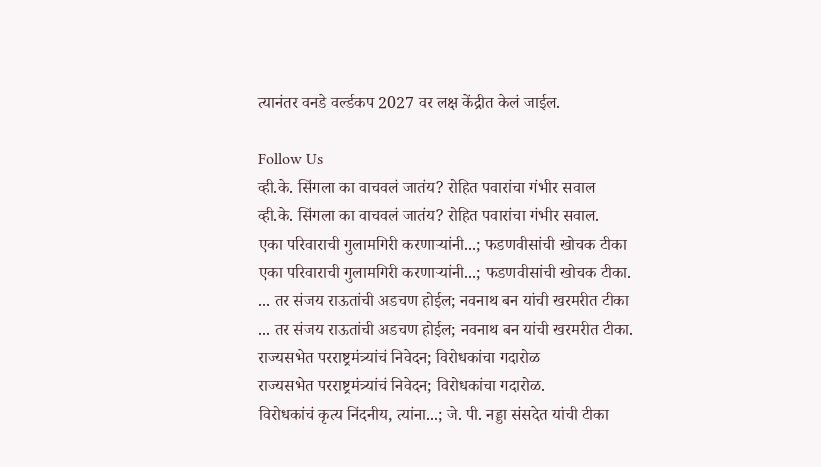त्यानंतर वनडे वर्ल्डकप 2027 वर लक्ष केंद्रीत केलं जाईल.

Follow Us
व्ही.के. सिंगला का वाचवलं जातंय? रोहित पवारांचा गंभीर सवाल
व्ही.के. सिंगला का वाचवलं जातंय? रोहित पवारांचा गंभीर सवाल.
एका परिवाराची गुलामगिरी करणाऱ्यांनी...; फडणवीसांची खोचक टीका
एका परिवाराची गुलामगिरी करणाऱ्यांनी...; फडणवीसांची खोचक टीका.
... तर संजय राऊतांची अडचण होईल; नवनाथ बन यांची खरमरीत टीका
... तर संजय राऊतांची अडचण होईल; नवनाथ बन यांची खरमरीत टीका.
राज्यसभेत परराष्ट्रमंत्र्यांचं निवेदन; विरोधकांचा गदारोळ
राज्यसभेत परराष्ट्रमंत्र्यांचं निवेदन; विरोधकांचा गदारोळ.
विरोधकांचं कृत्य निंदनीय, त्यांना...; जे. पी. नड्डा संसदेत यांची टीका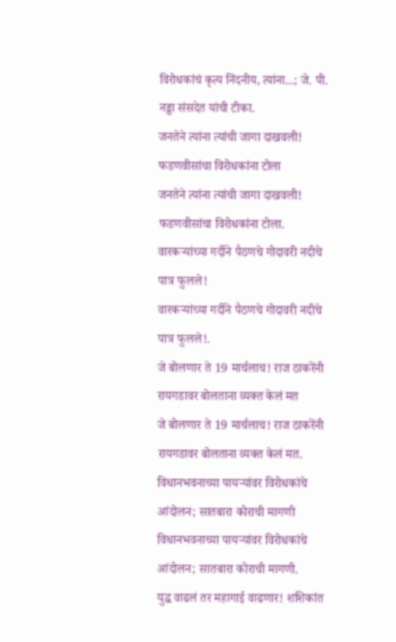विरोधकांचं कृत्य निंदनीय, त्यांना...; जे. पी. नड्डा संसदेत यांची टीका.
जनतेने त्यांना त्यांची जागा दाखवली! फडणवीसांचा विरोधकांना टोला
जनतेने त्यांना त्यांची जागा दाखवली! फडणवीसांचा विरोधकांना टोला.
वारकऱ्यांच्या गर्दीने पैठणचे गोदावरी नदीचे पात्र फुलले!
वारकऱ्यांच्या गर्दीने पैठणचे गोदावरी नदीचे पात्र फुलले!.
जे बोलणार ते 19 मार्चलाच! राज ठाकरेंनी रायगडावर बोलताना व्यक्त केलं मत
जे बोलणार ते 19 मार्चलाच! राज ठाकरेंनी रायगडावर बोलताना व्यक्त केलं मत.
विधानभवनाच्या पायऱ्यांवर विरोधकांचे आंदोलन; सातबारा कोराची मागणी
विधानभवनाच्या पायऱ्यांवर विरोधकांचे आंदोलन; सातबारा कोराची मागणी.
युद्ध वाढलं तर महागाई वाढणार! शशिकांत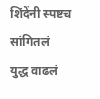शिंदेंनी स्पष्टच सांगितलं
युद्ध वाढलं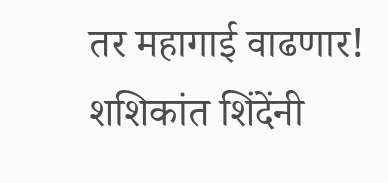तर महागाई वाढणार! शशिकांत शिंदेंनी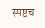स्पष्टच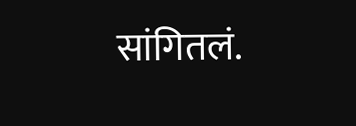सांगितलं.